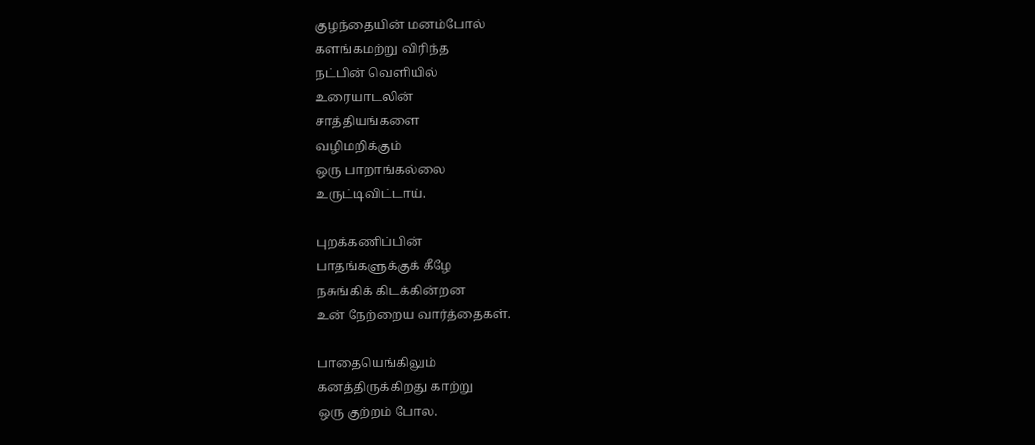குழந்தையின் மனம்போல்
களங்கமற்று விரிந்த
நட்பின் வெளியில்
உரையாடலின்
சாத்தியங்களை
வழிமறிக்கும்
ஒரு பாறாங்கல்லை
உருட்டிவிட்டாய்.

புறக்கணிப்பின்
பாதங்களுக்குக் கீழே
நசுங்கிக் கிடக்கின்றன
உன் நேற்றைய வார்த்தைகள்.

பாதையெங்கிலும்
கனத்திருக்கிறது காற்று
ஒரு குற்றம் போல.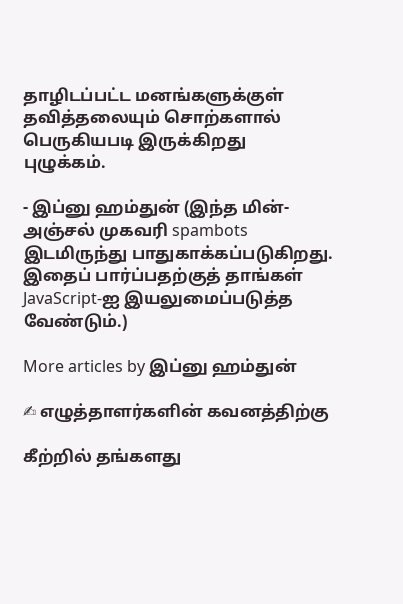தாழிடப்பட்ட மனங்களுக்குள்
தவித்தலையும் சொற்களால்
பெருகியபடி இருக்கிறது
புழுக்கம்.

- இப்னு ஹம்துன் (இந்த மின்-அஞ்சல் முகவரி spambots இடமிருந்து பாதுகாக்கப்படுகிறது. இதைப் பார்ப்பதற்குத் தாங்கள் JavaScript-ஐ இயலுமைப்படுத்த வேண்டும்.)

More articles by இப்னு ஹம்துன்

✍ எழுத்தாளர்களின் கவனத்திற்கு

கீற்றில் தங்களது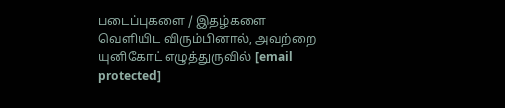படைப்புகளை / இதழ்களை வெளியிட விரும்பினால், அவற்றை யுனிகோட் எழுத்துருவில் [email protected]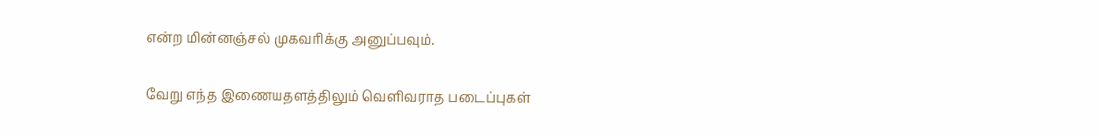என்ற மின்னஞ்சல் முகவரிக்கு அனுப்பவும்.

வேறு எந்த இணையதளத்திலும் வெளிவராத படைப்புகள்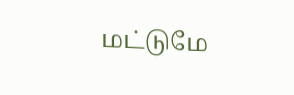மட்டுமே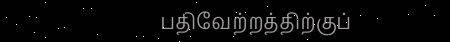பதிவேற்றத்திற்குப்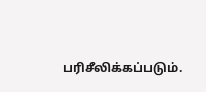பரிசீலிக்கப்படும்.